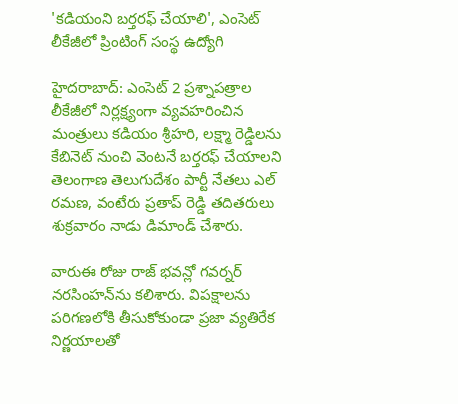'కడియంని బర్తరఫ్ చేయాలి', ఎంసెట్ లీకేజీలో ప్రింటింగ్ సంస్థ ఉద్యోగి

హైదరాబాద్: ఎంసెట్ 2 ప్రశ్నాపత్రాల లీకేజీలో నిర్లక్ష్యంగా వ్యవహరించిన మంత్రులు కడియం శ్రీహరి, లక్ష్మా రెడ్డిలను కేబినెట్ నుంచి వెంటనే బర్తరఫ్ చేయాలని తెలంగాణ తెలుగుదేశం పార్టీ నేతలు ఎల్ రమణ, వంటేరు ప్రతాప్ రెడ్డి తదితరులు శుక్రవారం నాడు డిమాండ్ చేశారు.

వారుఈ రోజు రాజ్ భవన్లో గవర్నర్ నరసింహన్‌ను కలిశారు. విపక్షాలను పరిగణలోకి తీసుకోకుండా ప్రజా వ్యతిరేక నిర్ణయాలతో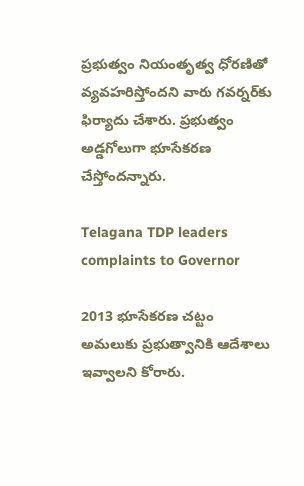ప్రభుత్వం నియంతృత్వ ధోరణితో వ్యవహరిస్తోందని వారు గవర్నర్‌కు ఫిర్యాదు చేశారు. ప్రభుత్వం అడ్డగోలుగా భూసేకరణ చేస్తోందన్నారు.

Telagana TDP leaders complaints to Governor

2013 భూసేకరణ చట్టం అమలుకు ప్రభుత్వానికి ఆదేశాలు ఇవ్వాలని కోరారు.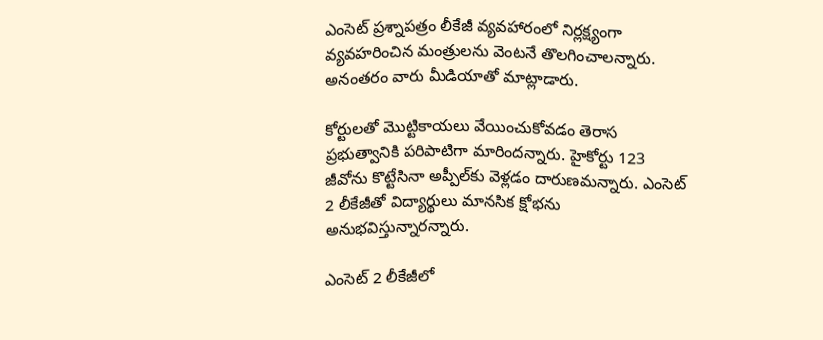ఎంసెట్‌ ప్రశ్నాపత్రం లీకేజీ వ్యవహారంలో నిర్లక్ష్యంగా వ్యవహరించిన మంత్రులను వెంటనే తొలగించాలన్నారు. అనంతరం వారు మీడియాతో మాట్లాడారు.

కోర్టులతో మొట్టికాయలు వేయించుకోవడం తెరాస ప్రభుత్వానికి పరిపాటిగా మారిందన్నారు. హైకోర్టు 123 జీవోను కొట్టేసినా అప్పీల్‌కు వెళ్లడం దారుణమన్నారు. ఎంసెట్ 2 లీకేజీతో విద్యార్థులు మానసిక క్షోభను అనుభవిస్తున్నారన్నారు.

ఎంసెట్ 2 లీకేజీలో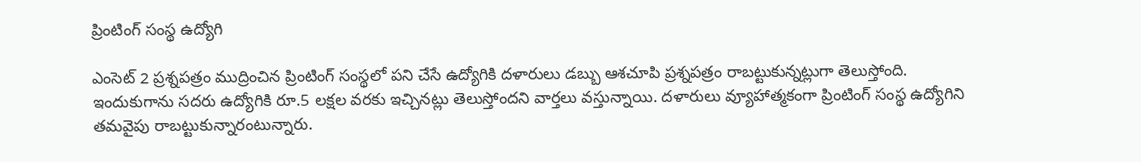ప్రింటింగ్ సంస్థ ఉద్యోగి

ఎంసెట్ 2 ప్రశ్నపత్రం ముద్రించిన ప్రింటింగ్ సంస్థలో పని చేసే ఉద్యోగికి దళారులు డబ్బు ఆశచూపి ప్రశ్నపత్రం రాబట్టుకున్నట్లుగా తెలుస్తోంది. ఇందుకుగాను సదరు ఉద్యోగికి రూ.5 లక్షల వరకు ఇచ్చినట్లు తెలుస్తోందని వార్తలు వస్తున్నాయి. దళారులు వ్యూహాత్మకంగా ప్రింటింగ్ సంస్థ ఉద్యోగిని తమవైపు రాబట్టుకున్నారంటున్నారు.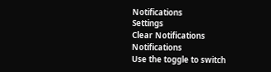Notifications
Settings
Clear Notifications
Notifications
Use the toggle to switch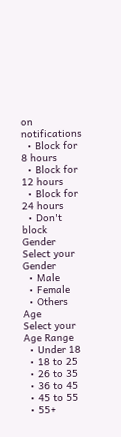on notifications
  • Block for 8 hours
  • Block for 12 hours
  • Block for 24 hours
  • Don't block
Gender
Select your Gender
  • Male
  • Female
  • Others
Age
Select your Age Range
  • Under 18
  • 18 to 25
  • 26 to 35
  • 36 to 45
  • 45 to 55
  • 55+